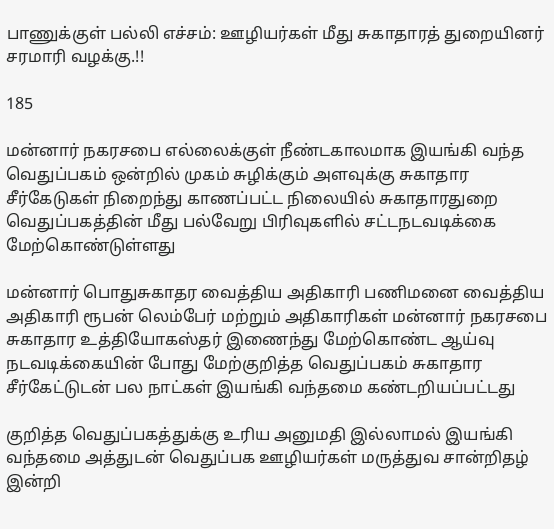பாணுக்குள் பல்லி எச்சம்: ஊழியர்கள் மீது சுகாதாரத் துறையினர் சரமாரி வழக்கு.!!

185

மன்னார் நகரசபை எல்லைக்குள் நீண்டகாலமாக இயங்கி வந்த வெதுப்பகம் ஒன்றில் முகம் சுழிக்கும் அளவுக்கு சுகாதார சீர்கேடுகள் நிறைந்து காணப்பட்ட நிலையில் சுகாதாரதுறை வெதுப்பகத்தின் மீது பல்வேறு பிரிவுகளில் சட்டநடவடிக்கை மேற்கொண்டுள்ளது

மன்னார் பொதுசுகாதர வைத்திய அதிகாரி பணிமனை வைத்திய அதிகாரி ரூபன் லெம்பேர் மற்றும் அதிகாரிகள் மன்னார் நகரசபை சுகாதார உத்தியோகஸ்தர் இணைந்து மேற்கொண்ட ஆய்வு நடவடிக்கையின் போது மேற்குறித்த வெதுப்பகம் சுகாதார சீர்கேட்டுடன் பல நாட்கள் இயங்கி வந்தமை கண்டறியப்பட்டது

குறித்த வெதுப்பகத்துக்கு உரிய அனுமதி இல்லாமல் இயங்கி வந்தமை அத்துடன் வெதுப்பக ஊழியர்கள் மருத்துவ சான்றிதழ் இன்றி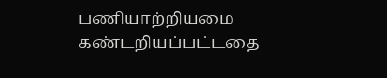பணியாற்றியமை கண்டறியப்பட்டதை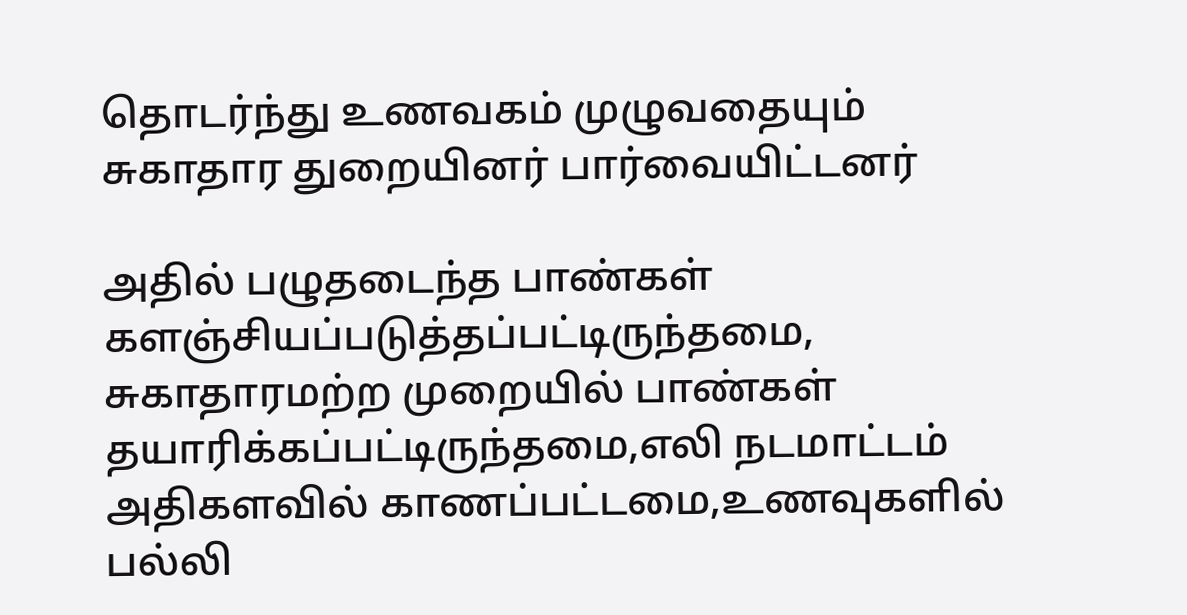தொடர்ந்து உணவகம் முழுவதையும் சுகாதார துறையினர் பார்வையிட்டனர்

அதில் பழுதடைந்த பாண்கள் களஞ்சியப்படுத்தப்பட்டிருந்தமை, சுகாதாரமற்ற முறையில் பாண்கள் தயாரிக்கப்பட்டிருந்தமை,எலி நடமாட்டம் அதிகளவில் காணப்பட்டமை,உணவுகளில் பல்லி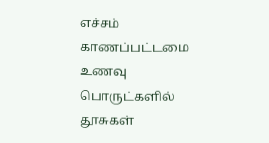எச்சம் காணப்பட்டமை உணவு பொருட்களில் தூசுகள்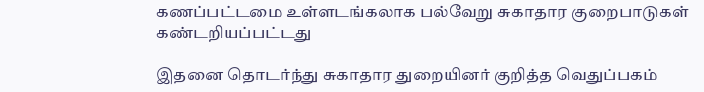கணப்பட்டமை உள்ளடங்கலாக பல்வேறு சுகாதார குறைபாடுகள் கண்டறியப்பட்டது

இதனை தொடர்ந்து சுகாதார துறையினர் குறித்த வெதுப்பகம்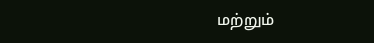மற்றும்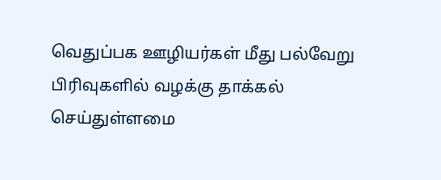வெதுப்பக ஊழியர்கள் மீது பல்வேறு பிரிவுகளில் வழக்கு தாக்கல் செய்துள்ளமை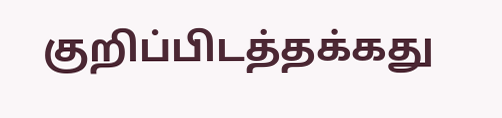குறிப்பிடத்தக்கது